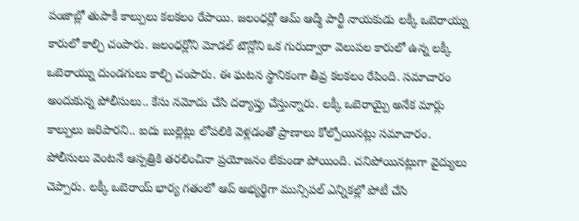పంజాబ్లో తుపాకీ కాల్పులు కలకలం రేపాయి. జలంధర్లో ఆమ్ ఆద్మీ పార్టీ నాయకుడు లక్కీ ఒబెరాయ్ను కారులో కాల్చి చంపారు. జలంధర్లోని మోడల్ టౌన్లోని ఒక గురుద్వారా వెలుపల కారులో ఉన్న లక్కీ ఒబెరాయ్ను దుండగులు కాల్చి చంపారు. ఈ ఘటన స్థానికంగా తీవ్ర కలకలం రేపింది. సమాచారం అందుకున్న పోలీసులు.. కేసు నమోదు చేసి దర్యాప్తు చేస్తున్నారు. లక్కీ ఒబెరాయ్పై అనేక మార్లు కాల్పులు జరిపారని.. ఐదు బుల్లెట్లు లోపలికి వెళ్లడంతో ప్రాణాలు కోల్పోయినట్లు సమాచారం. పోలీసులు వెంటనే ఆస్పత్రికి తరలించినా ప్రయోజనం లేకుండా పోయింది. చనిపోయినట్లుగా వైద్యులు చెప్పారు. లక్కీ ఒబెరాయ్ భార్య గతంలో ఆప్ అభ్యర్థిగా మున్సిపల్ ఎన్నికల్లో పోటీ చేసి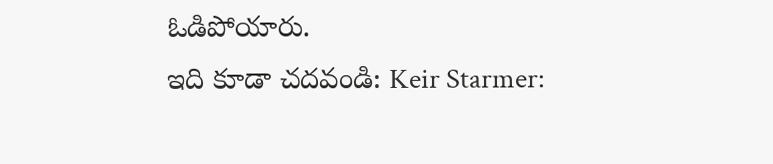ఓడిపోయారు.
ఇది కూడా చదవండి: Keir Starmer: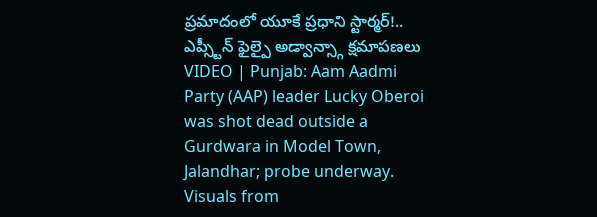ప్రమాదంలో యూకే ప్రధాని స్టార్మర్!.. ఎప్స్టీన్ ఫైల్పై అడ్వాన్స్గా క్షమాపణలు
VIDEO | Punjab: Aam Aadmi Party (AAP) leader Lucky Oberoi was shot dead outside a Gurdwara in Model Town, Jalandhar; probe underway. Visuals from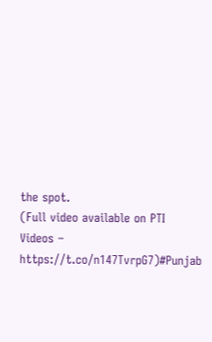the spot.
(Full video available on PTI Videos – https://t.co/n147TvrpG7)#Punjab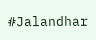#Jalandhar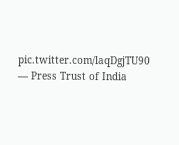pic.twitter.com/laqDgjTU90
— Press Trust of India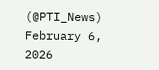(@PTI_News) February 6, 2026